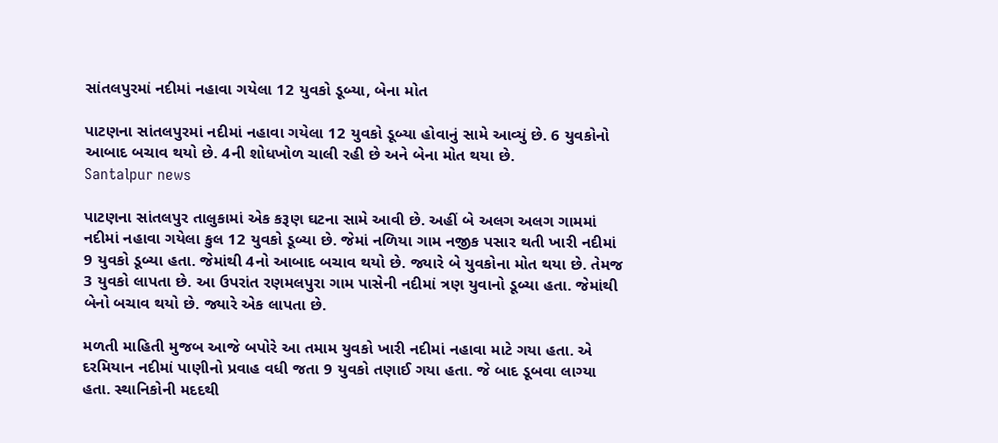સાંતલપુરમાં નદીમાં નહાવા ગયેલા 12 યુવકો ડૂબ્યા, બેના મોત

પાટણના સાંતલપુરમાં નદીમાં નહાવા ગયેલા 12 યુવકો ડૂબ્યા હોવાનું સામે આવ્યું છે. 6 યુવકોનો આબાદ બચાવ થયો છે. 4ની શોધખોળ ચાલી રહી છે અને બેના મોત થયા છે.
Santalpur news

પાટણના સાંતલપુર તાલુકામાં એક કરૂણ ઘટના સામે આવી છે. અહીં બે અલગ અલગ ગામમાં નદીમાં નહાવા ગયેલા કુલ 12 યુવકો ડૂબ્યા છે. જેમાં નળિયા ગામ નજીક પસાર થતી ખારી નદીમાં 9 યુવકો ડૂબ્યા હતા. જેમાંથી 4નો આબાદ બચાવ થયો છે. જ્યારે બે યુવકોના મોત થયા છે. તેમજ 3 યુવકો લાપતા છે. આ ઉપરાંત રણમલપુરા ગામ પાસેની નદીમાં ત્રણ યુવાનો ડૂબ્યા હતા. જેમાંથી બેનો બચાવ થયો છે. જ્યારે એક લાપતા છે.

મળતી માહિતી મુજબ આજે બપોરે આ તમામ યુવકો ખારી નદીમાં નહાવા માટે ગયા હતા. એ દરમિયાન નદીમાં પાણીનો પ્રવાહ વધી જતા 9 યુવકો તણાઈ ગયા હતા. જે બાદ ડૂબવા લાગ્યા હતા. સ્થાનિકોની મદદથી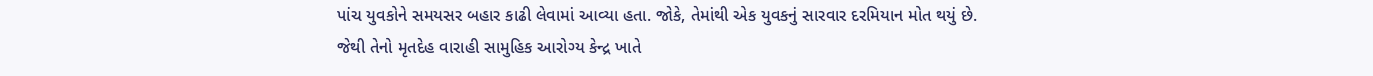પાંચ યુવકોને સમયસર બહાર કાઢી લેવામાં આવ્યા હતા. જોકે, તેમાંથી એક યુવકનું સારવાર દરમિયાન મોત થયું છે. જેથી તેનો મૃતદેહ વારાહી સામુહિક આરોગ્ય કેન્દ્ર ખાતે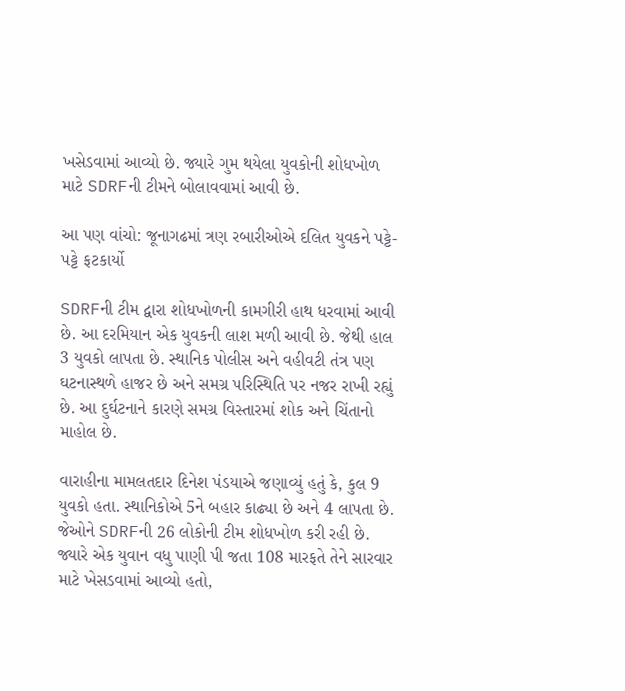ખસેડવામાં આવ્યો છે. જ્યારે ગુમ થયેલા યુવકોની શોધખોળ માટે SDRFની ટીમને બોલાવવામાં આવી છે.

આ પણ વાંચો: જૂનાગઢમાં ત્રણ રબારીઓએ દલિત યુવકને પટ્ટે-પટ્ટે ફટકાર્યો

SDRFની ટીમ દ્વારા શોધખોળની કામગીરી હાથ ધરવામાં આવી છે. આ દરમિયાન એક યુવકની લાશ મળી આવી છે. જેથી હાલ 3 યુવકો લાપતા છે. સ્થાનિક પોલીસ અને વહીવટી તંત્ર પણ ઘટનાસ્થળે હાજર છે અને સમગ્ર પરિસ્થિતિ પર નજર રાખી રહ્યું છે. આ દુર્ઘટનાને કારણે સમગ્ર વિસ્તારમાં શોક અને ચિંતાનો માહોલ છે.

વારાહીના મામલતદાર દિનેશ પંડયાએ જણાવ્યું હતું કે, કુલ 9 યુવકો હતા. સ્થાનિકોએ 5ને બહાર કાઢ્યા છે અને 4 લાપતા છે. જેઓને SDRFની 26 લોકોની ટીમ શોધખોળ કરી રહી છે. જ્યારે એક યુવાન વધુ પાણી પી જતા 108 મારફતે તેને સારવાર માટે ખેસડવામાં આવ્યો હતો,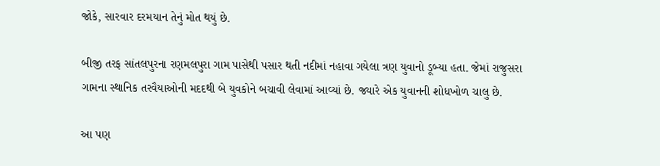જોકે, સારવાર દરમયાન તેનું મોત થયું છે.

બીજી તરફ સાંતલપુરના રણમલપુરા ગામ પાસેથી પસાર થતી નદીમાં નહાવા ગયેલા ત્રણ યુવાનો ડૂબ્યા હતા. જેમાં રાજુસરા ગામના સ્થાનિક તરવૈયાઓની મદદથી બે યુવકોને બચાવી લેવામાં આવ્યાં છે. જ્યારે એક યુવાનની શોધખોળ ચાલુ છે.

આ પણ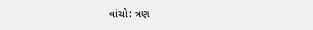વાંચો: ત્રણ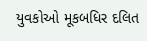યુવકોઓ મૂકબધિર દલિત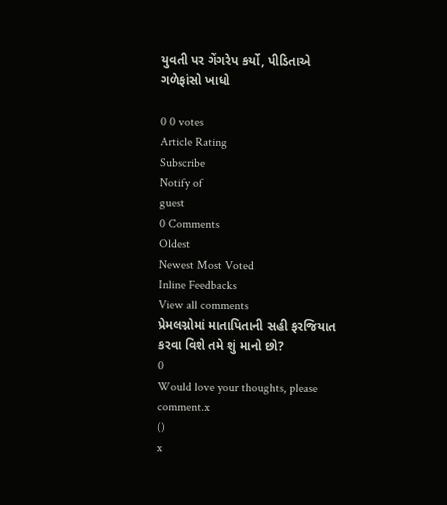યુવતી પર ગેંગરેપ કર્યો, પીડિતાએ ગળેફાંસો ખાધો

0 0 votes
Article Rating
Subscribe
Notify of
guest
0 Comments
Oldest
Newest Most Voted
Inline Feedbacks
View all comments
પ્રેમલગ્નોમાં માતાપિતાની સહી ફરજિયાત કરવા વિશે તમે શું માનો છો?
0
Would love your thoughts, please comment.x
()
x